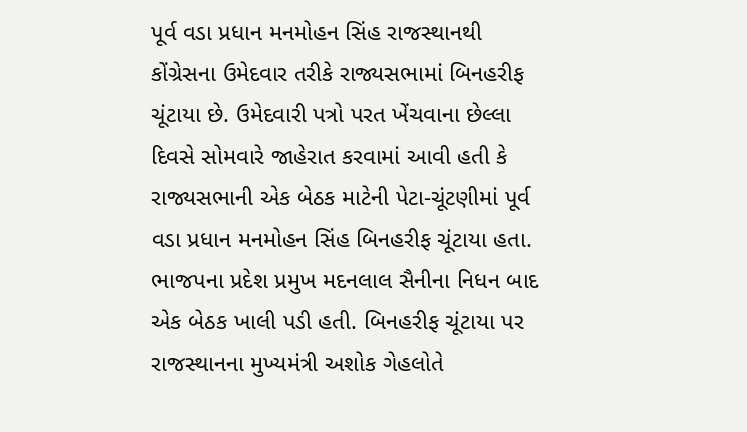પૂર્વ વડા પ્રધાન મનમોહન સિંહ રાજસ્થાનથી કોંગ્રેસના ઉમેદવાર તરીકે રાજ્યસભામાં બિનહરીફ ચૂંટાયા છે. ઉમેદવારી પત્રો પરત ખેંચવાના છેલ્લા દિવસે સોમવારે જાહેરાત કરવામાં આવી હતી કે રાજ્યસભાની એક બેઠક માટેની પેટા-ચૂંટણીમાં પૂર્વ વડા પ્રધાન મનમોહન સિંહ બિનહરીફ ચૂંટાયા હતા.
ભાજપના પ્રદેશ પ્રમુખ મદનલાલ સૈનીના નિધન બાદ એક બેઠક ખાલી પડી હતી. બિનહરીફ ચૂંટાયા પર રાજસ્થાનના મુખ્યમંત્રી અશોક ગેહલોતે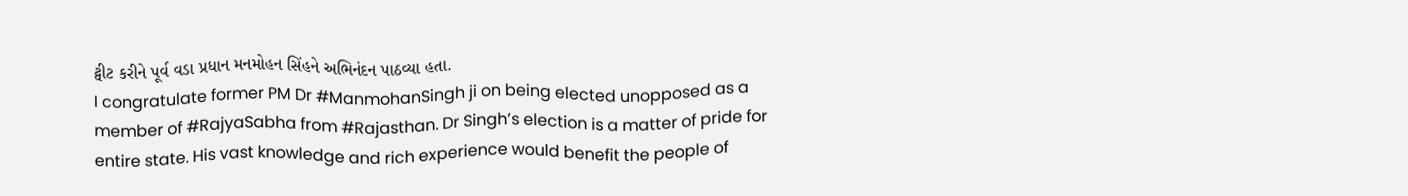ટ્વીટ કરીને પૂર્વ વડા પ્રધાન મનમોહન સિંહને અભિનંદન પાઠવ્યા હતા.
I congratulate former PM Dr #ManmohanSingh ji on being elected unopposed as a member of #RajyaSabha from #Rajasthan. Dr Singh’s election is a matter of pride for entire state. His vast knowledge and rich experience would benefit the people of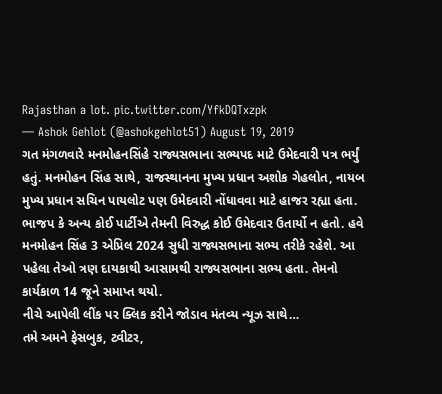Rajasthan a lot. pic.twitter.com/YfkDQTxzpk
— Ashok Gehlot (@ashokgehlot51) August 19, 2019
ગત મંગળવારે મનમોહનસિંહે રાજ્યસભાના સભ્યપદ માટે ઉમેદવારી પત્ર ભર્યું હતું. મનમોહન સિંહ સાથે, રાજસ્થાનના મુખ્ય પ્રધાન અશોક ગેહલોત, નાયબ મુખ્ય પ્રધાન સચિન પાયલોટ પણ ઉમેદવારી નોંધાવવા માટે હાજર રહ્યા હતા. ભાજપ કે અન્ય કોઈ પાર્ટીએ તેમની વિરુદ્ધ કોઈ ઉમેદવાર ઉતાર્યો ન હતો. હવે મનમોહન સિંહ 3 એપ્રિલ 2024 સુધી રાજ્યસભાના સભ્ય તરીકે રહેશે. આ પહેલા તેઓ ત્રણ દાયકાથી આસામથી રાજ્યસભાના સભ્ય હતા. તેમનો કાર્યકાળ 14 જૂને સમાપ્ત થયો.
નીચે આપેલી લીંક પર ક્લિક કરીને જોડાવ મંતવ્ય ન્યૂઝ સાથે…
તમે અમને ફેસબુક, ટ્વીટર,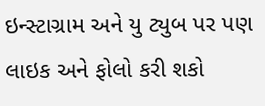ઇન્સ્ટાગ્રામ અને યુ ટ્યુબ પર પણ લાઇક અને ફોલો કરી શકો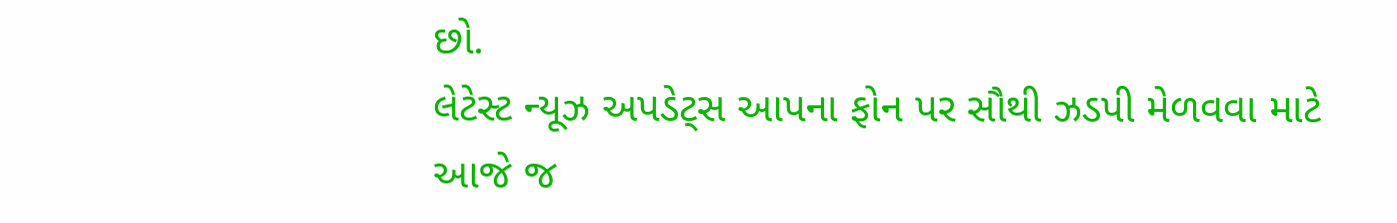છો.
લેટેસ્ટ ન્યૂઝ અપડેટ્સ આપના ફોન પર સૌથી ઝડપી મેળવવા માટે આજે જ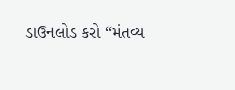ડાઉનલોડ કરો “મંતવ્ય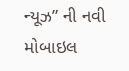ન્યૂઝ” ની નવી મોબાઇલ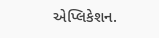એપ્લિકેશન.